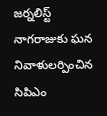జర్నలిస్ట్ నాగరాజుకు ఘన నివాళులర్పించిన సిపిఎం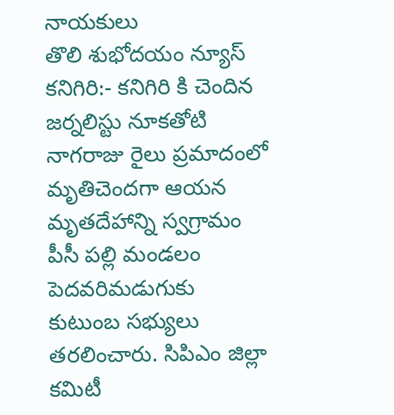నాయకులు
తొలి శుభోదయం న్యూస్ కనిగిరి:- కనిగిరి కి చెందిన జర్నలిస్టు నూకతోటి నాగరాజు రైలు ప్రమాదంలో మృతిచెందగా ఆయన మృతదేహాన్ని స్వగ్రామం పీసీ పల్లి మండలం పెదవరిమడుగుకు కుటుంబ సభ్యులు తరలించారు. సిపిఎం జిల్లా కమిటీ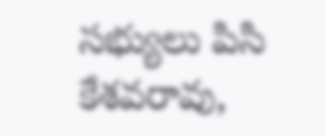సభ్యులు పిసి కేశవరావు,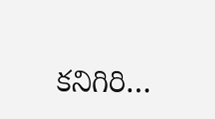కనిగిరి…